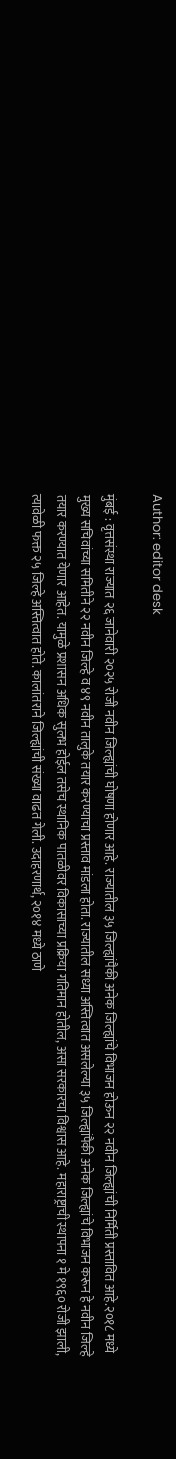Author: editor desk

मुंबई : वृत्तसंस्था राज्यात २६ जानेवारी २०२५ रोजी नवीन जिल्ह्यांची घोषणा होणार आहे. राज्यातील ३५ जिल्ह्यांपैकी अनेक जिल्ह्यांचे विभाजन होऊन २२ नवीन जिल्ह्यांची निर्मिती प्रस्तावित आहे.२०१८ मध्ये मुख्य सचिवांच्या समितीने २२ नवीन जिल्हे व ४९ नवीन तालुके तयार करण्याचा प्रस्ताव मांडला होता. राज्यातील सध्या अस्तित्वात असलेल्या ३५ जिल्ह्यांपैकी अनेक जिल्ह्यांचे विभाजन करून हे नवीन जिल्हे तयार करण्यात येणार आहेत. यामुळे प्रशासन अधिक सुलभ होईल तसेच स्थानिक पातळीवर विकासाच्या प्रक्रिया गतिमान होतील, असा सरकारचा विश्वास आहे. महाराष्ट्राची स्थापना १ मे १९६० रोजी झाली, त्यावेळी फक्त २५ जिल्हे अस्तित्वात होते. कालांतराने जिल्ह्यांची संख्या वाढत गेली. उदाहरणार्थ, २०१४ मध्ये ठाणे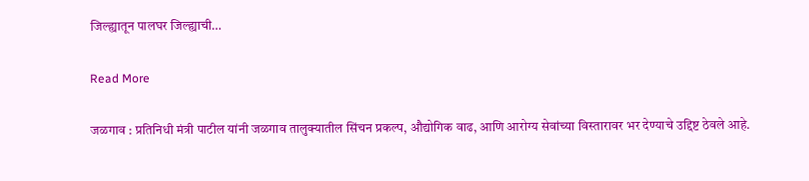जिल्ह्यातून पालघर जिल्ह्याची…

Read More

जळगाव : प्रतिनिधी मंत्री पाटील यांनी जळगाव तालुक्यातील सिंचन प्रकल्प, औद्योगिक वाढ, आणि आरोग्य सेवांच्या विस्तारावर भर देण्याचे उद्दिष्ट ठेवले आहे.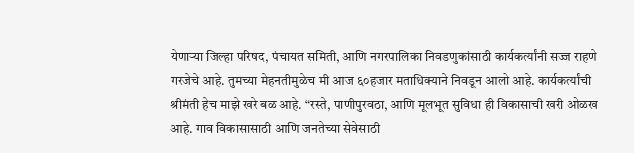येणाऱ्या जिल्हा परिषद, पंचायत समिती, आणि नगरपालिका निवडणुकांसाठी कार्यकर्त्यांनी सज्ज राहणे गरजेचे आहे. तुमच्या मेहनतीमुळेच मी आज ६०हजार मताधिक्याने निवडून आलो आहे. कार्यकर्त्यांची श्रीमंती हेच माझे खरे बळ आहे. “रस्ते, पाणीपुरवठा, आणि मूलभूत सुविधा ही विकासाची खरी ओळख आहे. गाव विकासासाठी आणि जनतेच्या सेवेसाठी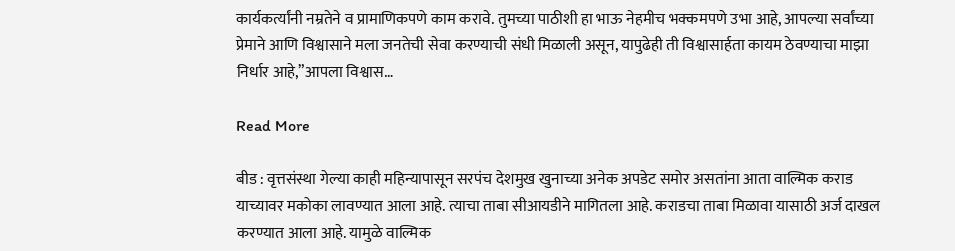कार्यकर्त्यांनी नम्रतेने व प्रामाणिकपणे काम करावे. तुमच्या पाठीशी हा भाऊ नेहमीच भक्कमपणे उभा आहे, आपल्या सर्वांच्या प्रेमाने आणि विश्वासाने मला जनतेची सेवा करण्याची संधी मिळाली असून, यापुढेही ती विश्वासार्हता कायम ठेवण्याचा माझा निर्धार आहे,”आपला विश्वास…

Read More

बीड : वृत्तसंस्था गेल्या काही महिन्यापासून सरपंच देशमुख खुनाच्या अनेक अपडेट समोर असतांना आता वाल्मिक कराड याच्यावर मकोका लावण्यात आला आहे. त्याचा ताबा सीआयडीने मागितला आहे. कराडचा ताबा मिळावा यासाठी अर्ज दाखल करण्यात आला आहे. यामुळे वाल्मिक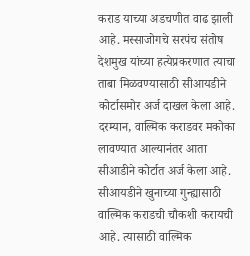कराड याच्या अडचणीत वाढ झाली आहे. मस्साजोगचे सरपंच संतोष देशमुख यांच्या हत्येप्रकरणात त्याचा ताबा मिळवण्यासाठी सीआयडीने कोर्टासमोर अर्ज दाखल केला आहे. दरम्यान, वाल्मिक कराडवर मकोका लावण्यात आल्यानंतर आता सीआडीने कोर्टात अर्ज केला आहे. सीआयडीने खुनाच्या गुन्ह्यासाठी वाल्मिक कराडची चौकशी करायची आहे. त्यासाठी वाल्मिक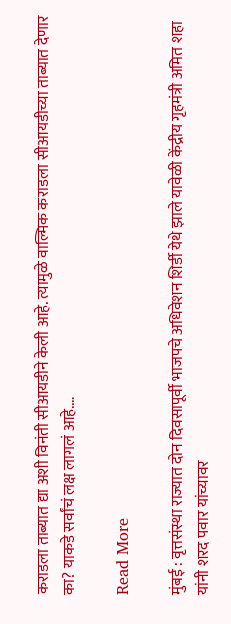कराडला ताब्यात द्या अशी विनंती सीआयडीने केली आहे. त्यामुळे वाल्मिक कराडला सीआयडीच्या ताब्यात देणार का? याकडे सर्वांचं लक्ष लागलं आहे.…

Read More

मुंबई : वृत्तसंस्था राज्यात दोन दिवसापूर्वी भाजपचे अधिवेशन शिर्डी येथे झाले यावेळी केंद्रीय गृहमंत्री अमित शहा यांनी शरद पवार यांच्यावर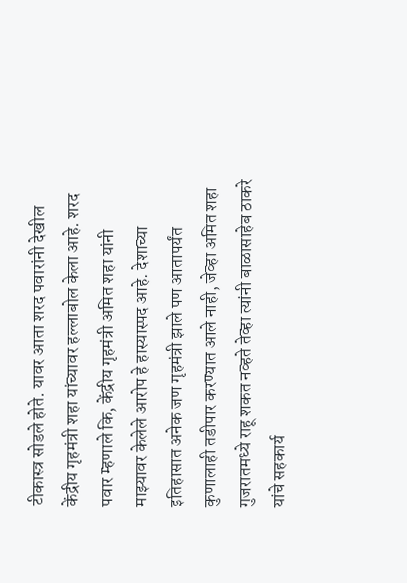टीकास्त्र सोडले होते. यावर आता शरद पवारांनी देखील केंद्रीय गृहमंत्री शहा यांच्यावर हल्लाबोल केला आहे. शरद पवार म्हणाले कि, केंद्रीय गृहमंत्री अमित शहा यांनी माझ्यावर केलेले आरोप हे हास्यास्पद आहे. देशाच्या इतिहासात अनेक जण गृहमंत्री झाले पण आतापर्यंत कुणालाही तडीपार करण्यात आले नाही, जेव्हा अमित शहा गुजरातमध्ये राहू शकत नव्हते तेव्हा त्यांनी बाळासाहेब ठाकरे यांचे सहकार्य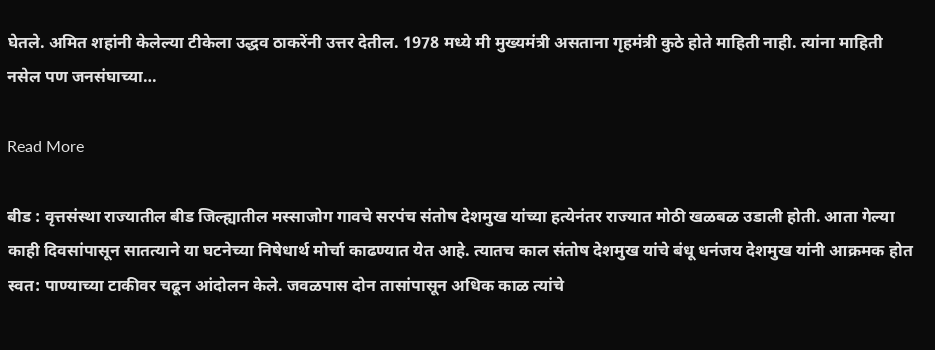घेतले. अमित शहांनी केलेल्या टीकेला उद्धव ठाकरेंनी उत्तर देतील. 1978 मध्ये मी मुख्यमंत्री असताना गृहमंत्री कुठे होते माहिती नाही. त्यांना माहिती नसेल पण जनसंघाच्या…

Read More

बीड : वृत्तसंस्था राज्यातील बीड जिल्ह्यातील मस्साजोग गावचे सरपंच संतोष देशमुख यांच्या हत्येनंतर राज्यात मोठी खळबळ उडाली होती. आता गेल्या काही दिवसांपासून सातत्याने या घटनेच्या निषेधार्थ मोर्चा काढण्यात येत आहे. त्यातच काल संतोष देशमुख यांचे बंधू धनंजय देशमुख यांनी आक्रमक होत स्वत: पाण्याच्या टाकीवर चढून आंदोलन केले. जवळपास दोन तासांपासून अधिक काळ त्यांचे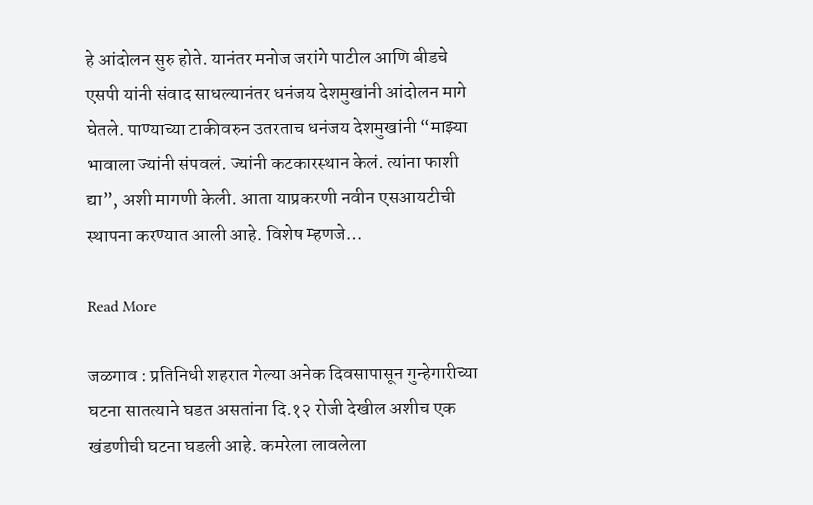हे आंदोलन सुरु होते. यानंतर मनोज जरांगे पाटील आणि बीडचे एसपी यांनी संवाद साधल्यानंतर धनंजय देशमुखांनी आंदोलन मागे घेतले. पाण्याच्या टाकीवरुन उतरताच धनंजय देशमुखांनी “माझ्या भावाला ज्यांनी संपवलं. ज्यांनी कटकारस्थान केलं. त्यांना फाशी द्या”, अशी मागणी केली. आता याप्रकरणी नवीन एसआयटीची स्थापना करण्यात आली आहे. विशेष म्हणजे…

Read More

जळगाव : प्रतिनिधी शहरात गेल्या अनेक दिवसापासून गुन्हेगारीच्या घटना सातत्याने घडत असतांना दि.१२ रोजी देखील अशीच एक खंडणीची घटना घडली आहे. कमरेला लावलेला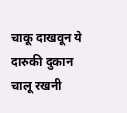चाकू दाखवून ये दारुकी दुकान चालू रखनी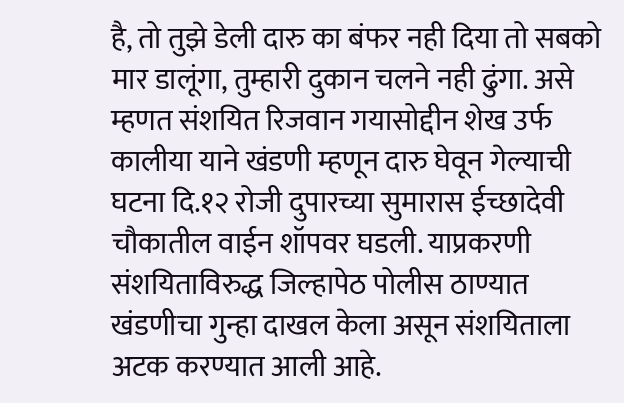है, तो तुझे डेली दारु का बंफर नही दिया तो सबको मार डालूंगा, तुम्हारी दुकान चलने नही ढुंगा. असे म्हणत संशयित रिजवान गयासोद्दीन शेख उर्फ कालीया याने खंडणी म्हणून दारु घेवून गेल्याची घटना दि.१२ रोजी दुपारच्या सुमारास ईच्छादेवी चौकातील वाईन शॉपवर घडली. याप्रकरणी संशयिताविरुद्ध जिल्हापेठ पोलीस ठाण्यात खंडणीचा गुन्हा दाखल केला असून संशयिताला अटक करण्यात आली आहे.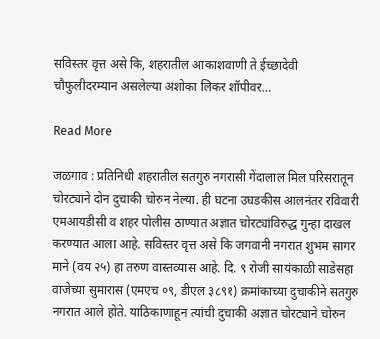सविस्तर वृत्त असे कि, शहरातील आकाशवाणी ते ईच्छादेवी चौफुलीदरम्यान असलेल्या अशोका लिकर शॉपीवर…

Read More

जळगाव : प्रतिनिधी शहरातील सतगुरु नगरासी गेंदालाल मिल परिसरातून चोरट्याने दोन दुचाकी चोरुन नेल्या. ही घटना उघडकीस आलनंतर रविवारी एमआयडीसी व शहर पोलीस ठाण्यात अज्ञात चोरट्यांविरुद्ध गुन्हा दाखल करण्यात आला आहे. सविस्तर वृत्त असे कि जगवानी नगरात शुभम सागर माने (वय २५) हा तरुण वास्तव्यास आहे. दि. ९ रोजी सायंकाळी साडेसहा वाजेच्या सुमारास (एमएच ०९, डीएल ३८९१) क्रमांकाच्या दुचाकीने सतगुरु नगरात आले होते. याठिकाणाहून त्यांची दुचाकी अज्ञात चोरट्याने चोरुन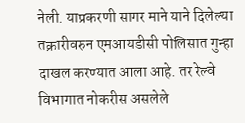नेली. याप्रकरणी सागर माने याने दिलेल्या तक्रारीवरुन एमआयडीसी पोलिसात गुन्हा दाखल करण्यात आला आहे. तर रेल्वे विभागात नोकरीस असलेले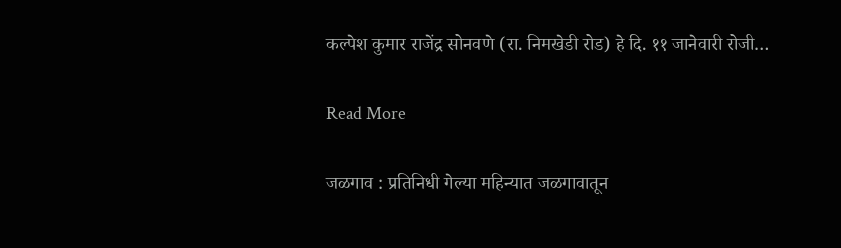कल्पेश कुमार राजेंद्र सोनवणे (रा. निमखेडी रोड) हे दि. ११ जानेवारी रोजी…

Read More

जळगाव : प्रतिनिधी गेल्या महिन्यात जळगावातून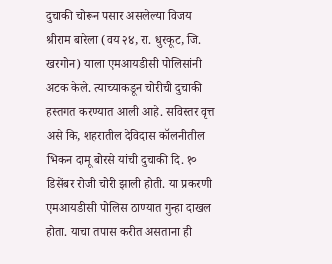दुचाकी चोरून पसार असलेल्या विजय श्रीराम बारेला (वय २४, रा. धुरकूट, जि. खरगोन) याला एमआयडीसी पोलिसांनी अटक केले. त्याच्याकडून चोरीची दुचाकी हस्तगत करण्यात आली आहे. सविस्तर वृत्त असे कि, शहरातील देविदास कॉलनीतील भिकन दामू बोरसे यांची दुचाकी दि. १० डिसेंबर रोजी चोरी झाली होती. या प्रकरणी एमआयडीसी पोलिस ठाण्यात गुन्हा दाखल होता. याचा तपास करीत असताना ही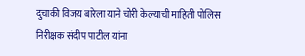दुचाकी विजय बारेला याने चोरी केल्याची माहिती पोलिस निरीक्षक संदीप पाटील यांना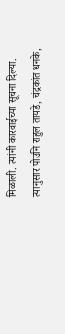मिळाली. त्यांनी कारवाईच्या सूचना दिल्या. त्यानुसार पोउनि राहुल तायडे, चंद्रकांत धनके,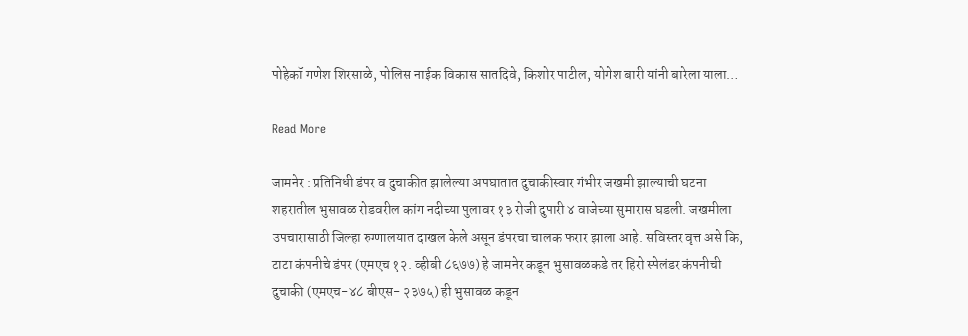पोहेकॉ गणेश शिरसाळे, पोलिस नाईक विकास सातदिवे, किशोर पाटील, योगेश बारी यांनी बारेला याला…

Read More

जामनेर : प्रतिनिधी डंपर व दुचाकीत झालेल्या अपघातात दुचाकीस्वार गंभीर जखमी झाल्याची घटना शहरातील भुसावळ रोडवरील कांग नदीच्या पुलावर १३ रोजी दुपारी ४ वाजेच्या सुमारास घडली. जखमीला उपचारासाठी जिल्हा रुग्णालयात दाखल केले असून डंपरचा चालक फरार झाला आहे. सविस्तर वृत्त असे कि, टाटा कंपनीचे डंपर (एमएच १२. व्हीबी ८६७७) हे जामनेर कडून भुसावळकडे तर हिरो स्पेलंडर कंपनीची दुचाकी (एमएच-४८ बीएस- २३७५) ही भुसावळ कडून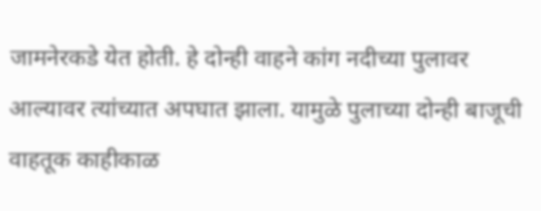जामनेरकडे येत होती. हे दोन्ही वाहने कांग नदीच्या पुलावर आल्यावर त्यांच्यात अपघात झाला. यामुळे पुलाच्या दोन्ही बाजूची वाहतूक काहीकाळ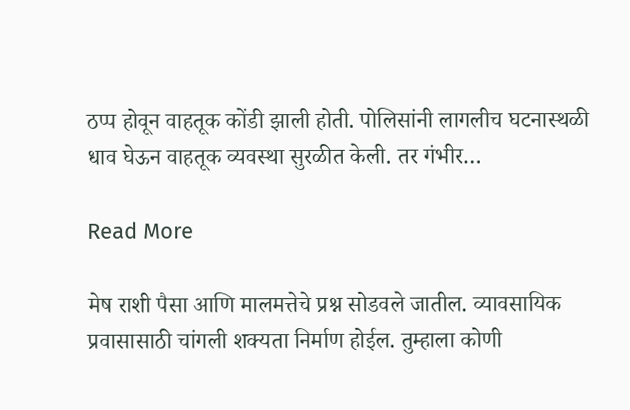ठप्प होवून वाहतूक कोंडी झाली होती. पोलिसांनी लागलीच घटनास्थळी धाव घेऊन वाहतूक व्यवस्था सुरळीत केली. तर गंभीर…

Read More

मेष राशी पैसा आणि मालमत्तेचे प्रश्न सोडवले जातील. व्यावसायिक प्रवासासाठी चांगली शक्यता निर्माण होईल. तुम्हाला कोणी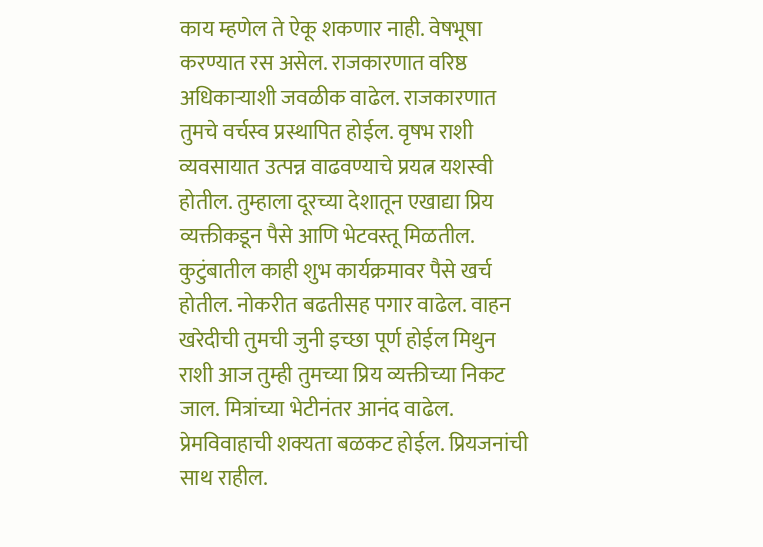काय म्हणेल ते ऐकू शकणार नाही. वेषभूषा करण्यात रस असेल. राजकारणात वरिष्ठ अधिकाऱ्याशी जवळीक वाढेल. राजकारणात तुमचे वर्चस्व प्रस्थापित होईल. वृषभ राशी व्यवसायात उत्पन्न वाढवण्याचे प्रयत्न यशस्वी होतील. तुम्हाला दूरच्या देशातून एखाद्या प्रिय व्यक्तीकडून पैसे आणि भेटवस्तू मिळतील. कुटुंबातील काही शुभ कार्यक्रमावर पैसे खर्च होतील. नोकरीत बढतीसह पगार वाढेल. वाहन खरेदीची तुमची जुनी इच्छा पूर्ण होईल मिथुन राशी आज तुम्ही तुमच्या प्रिय व्यक्तीच्या निकट जाल. मित्रांच्या भेटीनंतर आनंद वाढेल. प्रेमविवाहाची शक्यता बळकट होईल. प्रियजनांची साथ राहील.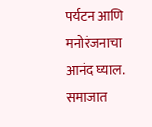पर्यटन आणि मनोरंजनाचा आनंद घ्याल. समाजात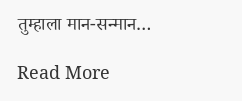तुम्हाला मान-सन्मान…

Read More